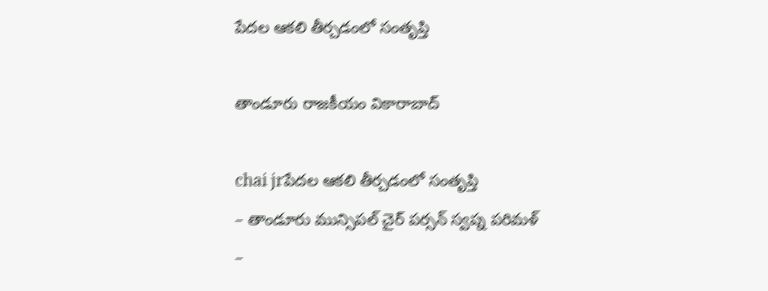పేదల ఆకలి తీర్చడంలో సంతృప్తి

తాండూరు రాజకీయం వికారాబాద్

chai jrపేదల ఆకలి తీర్చడంలో సంతృప్తి
– తాండూరు మున్సిపల్ చైర్ పర్సన్ స్వప్న పరిమళ్
–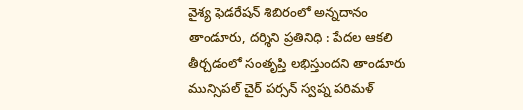వైశ్య ఫెడరేషన్ శిబిరంలో అన్నదానం
తాండూరు, దర్శిని ప్రతినిధి : పేదల ఆకలి తీర్చడంలో సంతృప్తి లభిస్తుందని తాండూరు మున్సిపల్ చైర్ పర్సన్ స్వప్న పరిమళ్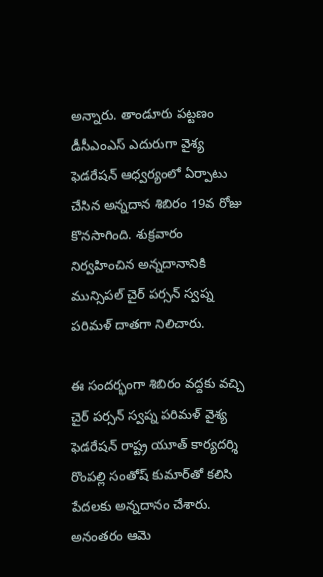అన్నారు. తాండూరు పట్టణం డీసీఎంఎస్ ఎదురుగా వైశ్య ఫెడరేషన్ ఆధ్వర్యంలో ఏర్పాటు చేసిన అన్నదాన శిబిరం 19వ రోజు కొనసాగింది. శుక్రవారం నిర్వహించిన అన్నదానానికి మున్సిపల్ చైర్ పర్సన్ స్వప్న పరిమళ్ దాతగా నిలిచారు.

ఈ సందర్భంగా శిబిరం వద్దకు వచ్చి చైర్ పర్సన్ స్వప్న పరిమళ్ వైశ్య ఫెడరేషన్ రాష్ట్ర యూత్ కార్యదర్శి రొంపల్లి సంతోష్ కుమార్‌తో కలిసి పేదలకు అన్నదానం చేశారు. అనంతరం ఆమె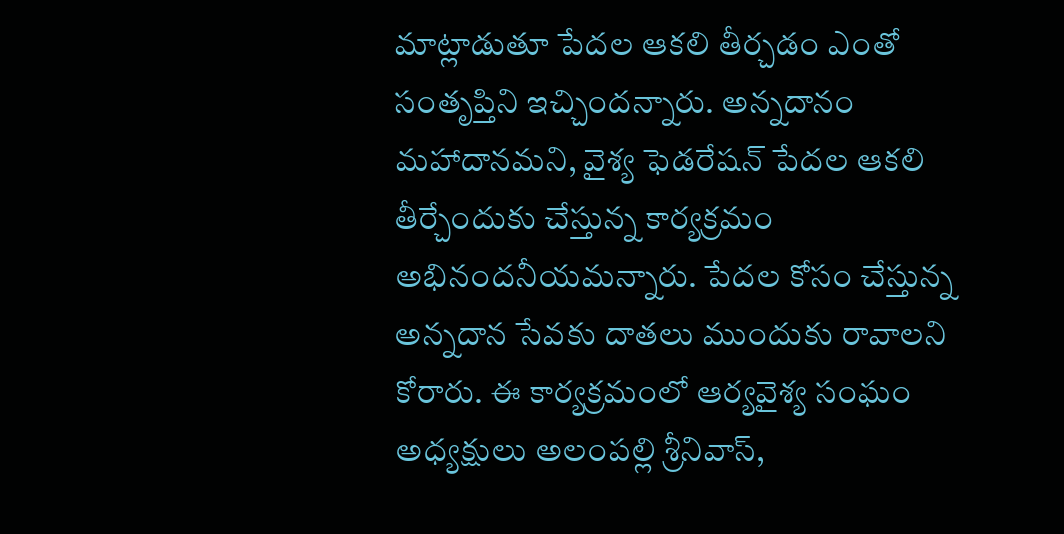మాట్లాడుతూ పేదల ఆకలి తీర్చడం ఎంతో సంతృప్తిని ఇచ్చిందన్నారు. అన్నదానం మహాదానమని, వైశ్య ఫెడరేషన్ పేదల ఆకలి తీర్చేందుకు చేస్తున్న కార్యక్రమం అభినందనీయమన్నారు. పేదల కోసం చేస్తున్న అన్నదాన సేవకు దాతలు ముందుకు రావాలని కోరారు. ఈ కార్యక్రమంలో ఆర్యవైశ్య సంఘం అధ్యక్షులు అలంపల్లి శ్రీనివాస్,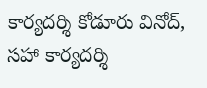కార్యదర్శి కోడూరు వినోద్, సహా కార్యదర్శి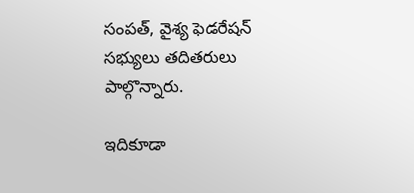సంపత్, వైశ్య ఫెడరేషన్ సభ్యులు తదితరులు పాల్గొన్నారు.

ఇదికూడా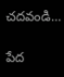చదవండి…

పేద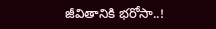జీవితానికి భరోసా..!